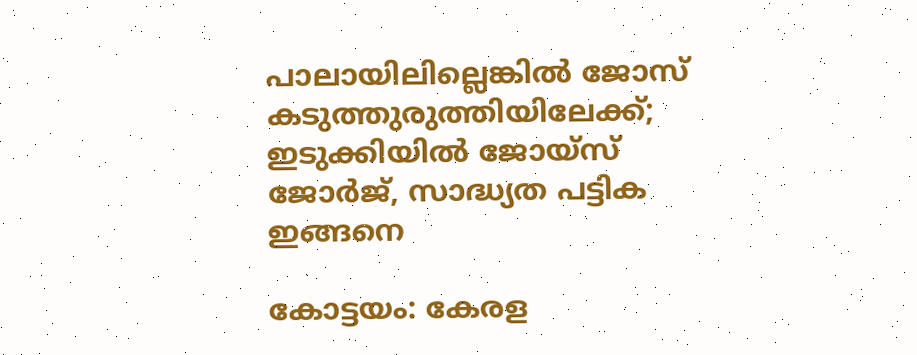പാലായിലില്ലെങ്കില്‍ ജോസ് കടുത്തുരുത്തിയിലേക്ക്; ഇടുക്കിയില്‍ ജോയ്‌സ് ജോര്‍ജ്, സാദ്ധ്യത പട്ടിക ഇങ്ങനെ

കോട്ടയം: കേരള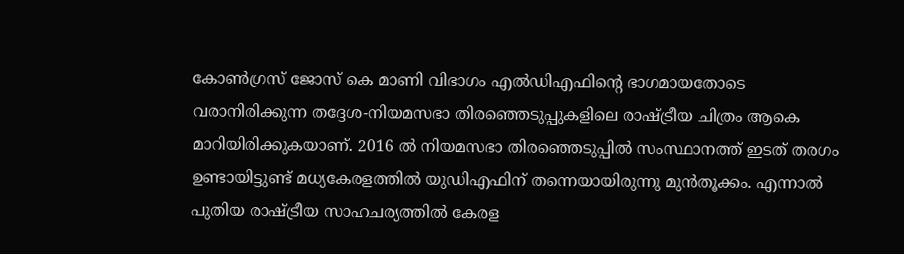കോണ്‍ഗ്രസ് ജോസ് കെ മാണി വിഭാഗം എല്‍ഡിഎഫിന്‍റെ ഭാഗമായതോടെ വരാനിരിക്കുന്ന തദ്ദേശ-നിയമസഭാ തിരഞ്ഞെടുപ്പുകളിലെ രാഷ്ട്രീയ ചിത്രം ആകെ മാറിയിരിക്കുകയാണ്. 2016 ല്‍ നിയമസഭാ തിരഞ്ഞെടുപ്പില്‍ സംസ്ഥാനത്ത് ഇടത് തരഗം ഉണ്ടായിട്ടുണ്ട് മധ്യകേരളത്തില്‍ യുഡിഎഫിന് തന്നെയായിരുന്നു മുന്‍തൂക്കം. എന്നാല്‍ പുതിയ രാഷ്ട്രീയ സാഹചര്യത്തില്‍ കേരള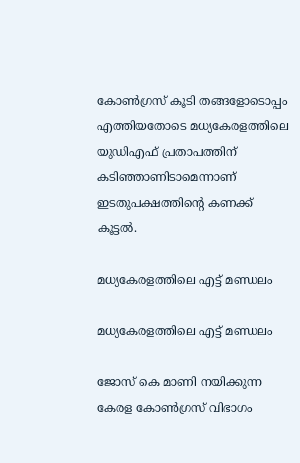കോണ്‍ഗ്രസ് കൂടി തങ്ങളോടൊപ്പം എത്തിയതോടെ മധ്യകേരളത്തിലെ യുഡിഎഫ് പ്രതാപത്തിന് കടിഞ്ഞാണിടാമെന്നാണ് ഇടതുപക്ഷത്തിന്‍റെ കണക്ക് കൂട്ടല്‍.

മധ്യകേരളത്തിലെ എട്ട് മണ്ഡലം

മധ്യകേരളത്തിലെ എട്ട് മണ്ഡലം

ജോസ് കെ മാണി നയിക്കുന്ന കേരള കോണ്‍ഗ്രസ് വിഭാഗം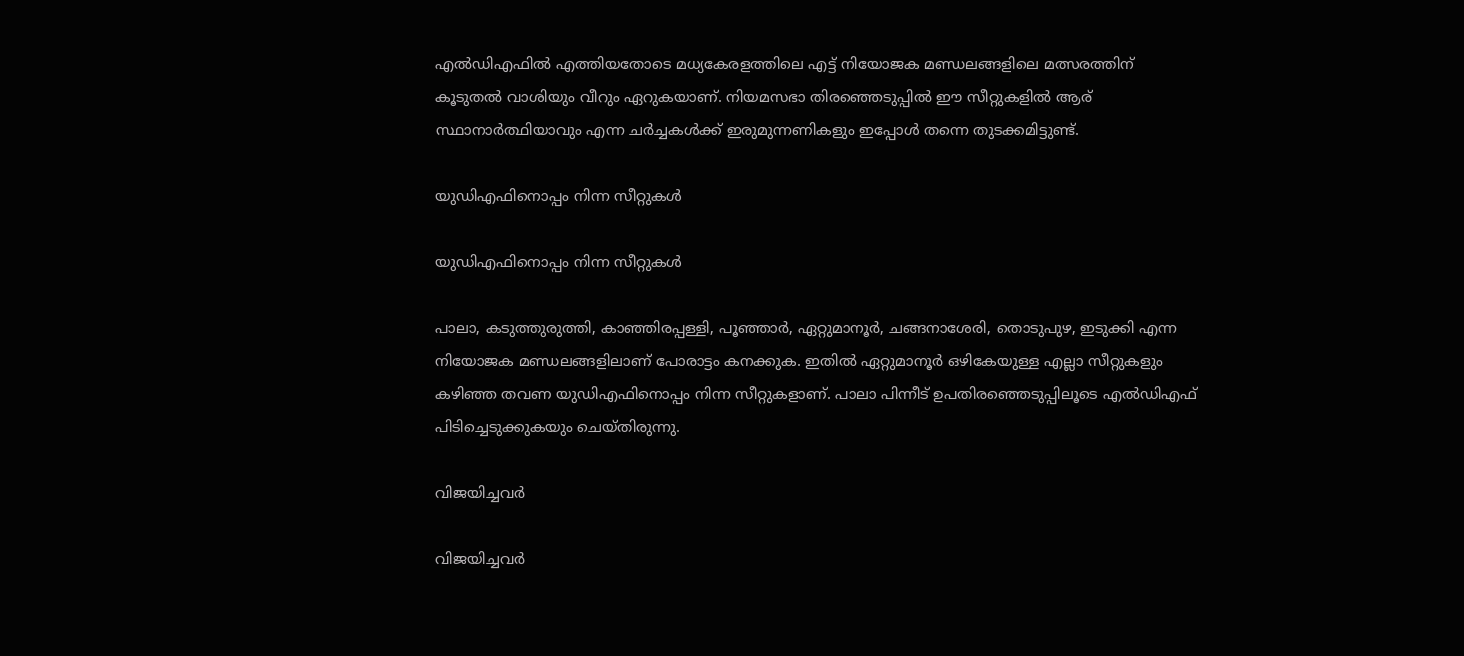എല്‍ഡിഎഫില്‍ എത്തിയതോടെ മധ്യകേരളത്തിലെ എട്ട് നിയോജക മണ്ഡലങ്ങളിലെ മത്സരത്തിന് കൂടുതല്‍ വാശിയും വീറും ഏറുകയാണ്. നിയമസഭാ തിരഞ്ഞെടുപ്പില്‍ ഈ സീറ്റുകളില്‍ ആര് സ്ഥാനാര്‍ത്ഥിയാവും എന്ന ചര്‍ച്ചകള്‍ക്ക് ഇരുമുന്നണികളും ഇപ്പോള്‍ തന്നെ തുടക്കമിട്ടുണ്ട്.

യുഡിഎഫിനൊപ്പം നിന്ന സീറ്റുകള്‍

യുഡിഎഫിനൊപ്പം നിന്ന സീറ്റുകള്‍

പാലാ, കടുത്തുരുത്തി, കാഞ്ഞിരപ്പള്ളി, പൂഞ്ഞാര്‍, ഏറ്റുമാനൂര്‍, ചങ്ങനാശേരി, തൊടുപുഴ, ഇടുക്കി എന്ന നിയോജക മണ്ഡലങ്ങളിലാണ് പോരാട്ടം കനക്കുക. ഇതില്‍ ഏറ്റുമാനൂര്‍ ഒഴികേയുള്ള എല്ലാ സീറ്റുകളും കഴിഞ്ഞ തവണ യുഡിഎഫിനൊപ്പം നിന്ന സീറ്റുകളാണ്. പാലാ പിന്നീട് ഉപതിരഞ്ഞെടുപ്പിലൂടെ എല്‍ഡിഎഫ് പിടിച്ചെടുക്കുകയും ചെയ്തിരുന്നു.

വിജയിച്ചവര്‍

വിജയിച്ചവര്‍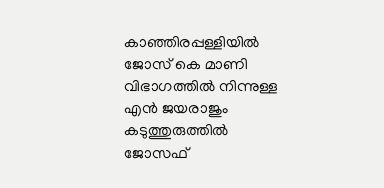കാഞ്ഞിരപ്പള്ളിയില്‍ ജോസ് കെ മാണി വിഭാഗത്തില്‍ നിന്നുള്ള എന്‍ ജയരാജും കടുത്തുരുത്തില്‍ ജോസഫ്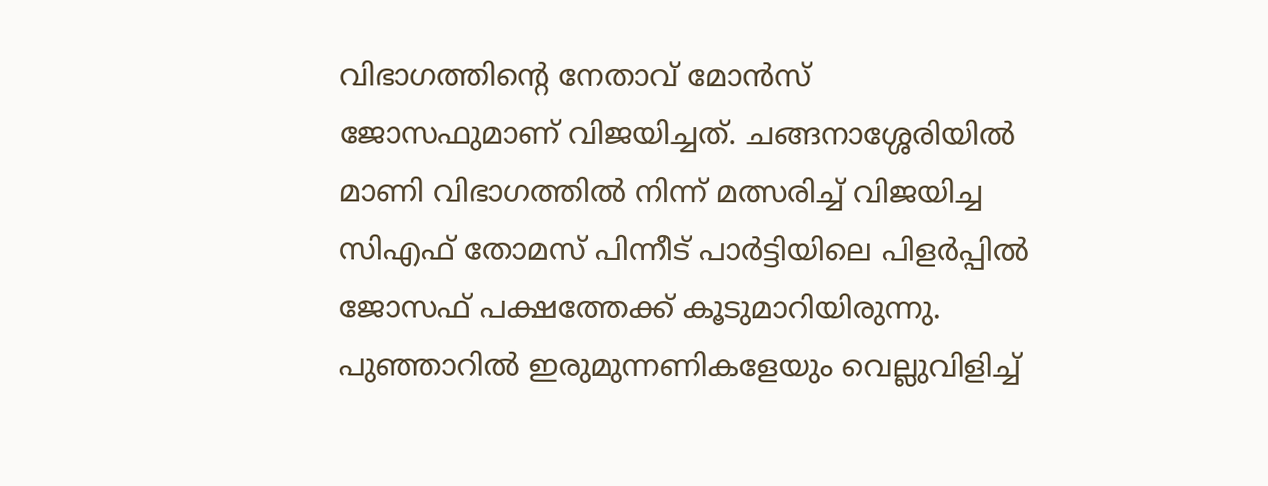വിഭാഗത്തിന്‍റെ നേതാവ് മോന്‍സ് ജോസഫുമാണ് വിജയിച്ചത്. ചങ്ങനാശ്ശേരിയില്‍ മാണി വിഭാഗത്തില്‍ നിന്ന് മത്സരിച്ച് വിജയിച്ച സിഎഫ് തോമസ് പിന്നീട് പാര്‍ട്ടിയിലെ പിളര്‍പ്പില്‍ ജോസഫ് പക്ഷത്തേക്ക് കൂടുമാറിയിരുന്നു. പുഞ്ഞാറില്‍ ഇരുമുന്നണികളേയും വെല്ലുവിളിച്ച്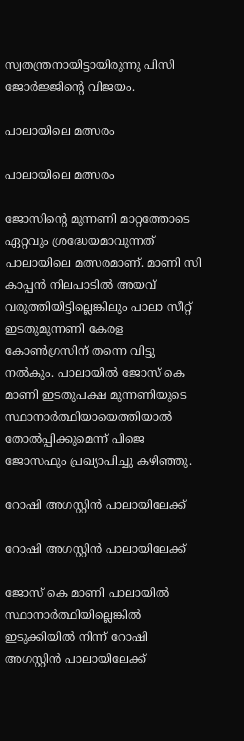സ്വതന്ത്രനായിട്ടായിരുന്നു പിസി ജോര്‍ജ്ജിന്‍റെ വിജയം.

പാലായിലെ മത്സരം

പാലായിലെ മത്സരം

ജോസിന്‍റെ മുന്നണി മാറ്റത്തോടെ ഏറ്റവും ശ്രദ്ധേയമാവുന്നത് പാലായിലെ മത്സരമാണ്. മാണി സി കാപ്പന്‍ നിലപാടില്‍ അയവ് വരുത്തിയിട്ടില്ലെങ്കിലും പാലാ സീറ്റ് ഇടതുമുന്നണി കേരള കോണ്‍ഗ്രസിന് തന്നെ വിട്ടു നല്‍കും. പാലായില്‍ ജോസ് കെ മാണി ഇടതുപക്ഷ മുന്നണിയുടെ സ്ഥാനാര്‍ത്ഥിയായെത്തിയാല്‍ തോല്‍പ്പിക്കുമെന്ന് പിജെ ജോസഫും പ്രഖ്യാപിച്ചു കഴിഞ്ഞു.

റോഷി അഗസ്റ്റിന്‍ പാലായിലേക്ക്

റോഷി അഗസ്റ്റിന്‍ പാലായിലേക്ക്

ജോസ് കെ മാണി പാലായില്‍ സ്ഥാനാര്‍ത്ഥിയില്ലെങ്കില്‍ ഇടുക്കിയില്‍ നിന്ന് റോഷി അഗസ്റ്റിന്‍ പാലായിലേക്ക്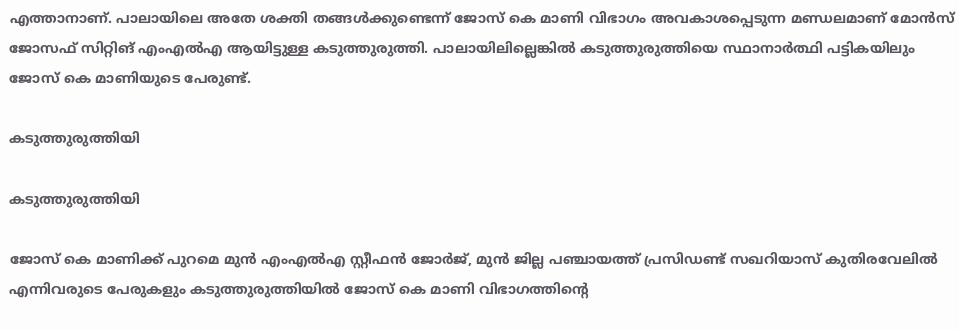എത്താനാണ്. പാലായിലെ അതേ ശക്തി തങ്ങള്‍ക്കുണ്ടെന്ന് ജോസ് കെ മാണി വിഭാഗം അവകാശപ്പെടുന്ന മണ്ഡലമാണ് മോന്‍സ് ജോസഫ് സിറ്റിങ് എംഎല്‍എ ആയിട്ടുള്ള കടുത്തുരുത്തി. പാലായിലില്ലെങ്കില്‍ കടുത്തുരുത്തിയെ സ്ഥാനാര്‍ത്ഥി പട്ടികയിലും ജോസ് കെ മാണിയുടെ പേരുണ്ട്.

കടുത്തുരുത്തിയി

കടുത്തുരുത്തിയി

ജോസ് കെ മാണിക്ക് പുറമെ മുന്‍ എംഎല്‍എ സ്റ്റീഫന്‍ ജോര്‍ജ്, മുന്‍ ജില്ല പഞ്ചായത്ത് പ്രസിഡണ്ട് സഖറിയാസ് കുതിരവേലില്‍ എന്നിവരുടെ പേരുകളും കടുത്തുരുത്തിയില്‍ ജോസ് കെ മാണി വിഭാഗത്തിന്റെ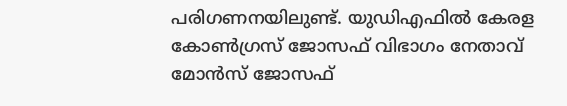പരിഗണനയിലുണ്ട്. യുഡിഎഫില്‍ കേരള കോണ്‍ഗ്രസ് ജോസഫ് വിഭാഗം നേതാവ് മോന്‍സ് ജോസഫ്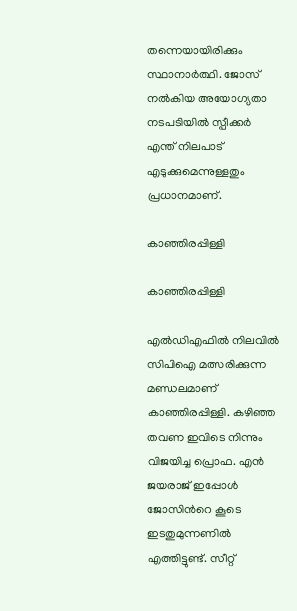തന്നെയായിരിക്കും സ്ഥാനാര്‍ത്ഥി. ജോസ് നല്‍കിയ അയോഗ്യതാ നടപടിയില്‍ സ്പീക്കര്‍ എന്ത് നിലപാട് എടുക്കുമെന്നുള്ളതും പ്രധാനമാണ്.

കാഞ്ഞിരപ്പിള്ളി

കാഞ്ഞിരപ്പിള്ളി

എല്‍ഡിഎഫില്‍ നിലവില്‍ സിപിഐ മത്സരിക്കുന്ന മണ്ഡലമാണ് കാഞ്ഞിരപ്പിള്ളി. കഴിഞ്ഞ തവണ ഇവിടെ നിന്നും വിജയിച്ച പ്രൊഫ. എന്‍ ജയരാജ് ഇപ്പോള്‍ ജോസിന്‍റെ കൂടെ ഇടതുമുന്നണില്‍ എത്തിട്ടുണ്ട്. സീറ്റ്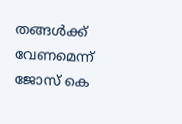തങ്ങള്‍ക്ക് വേണമെന്ന് ജോസ് കെ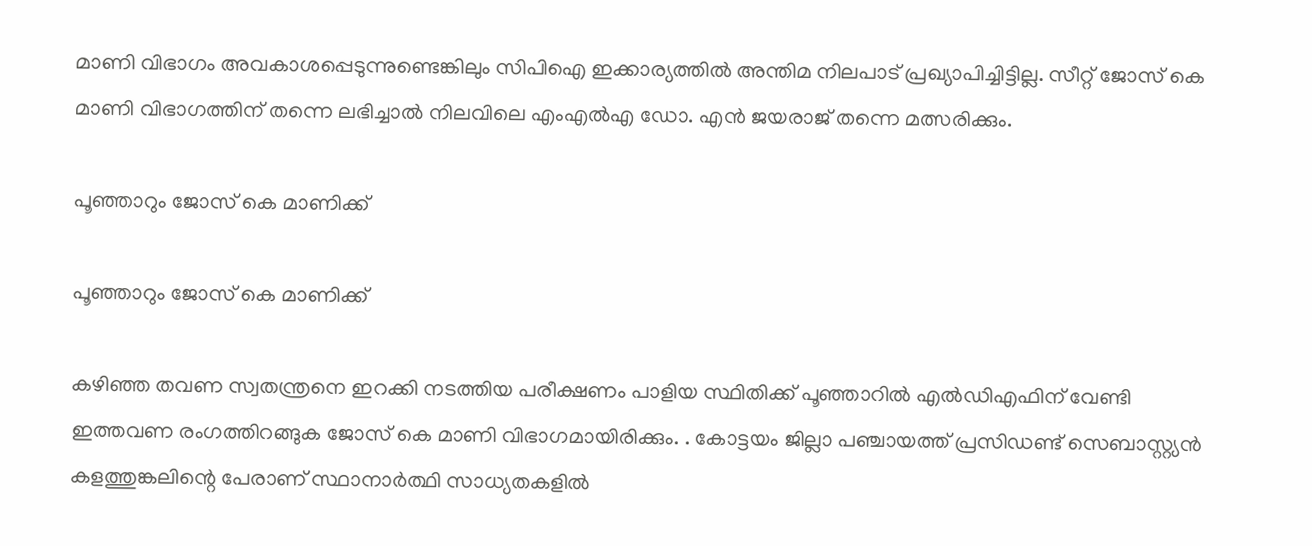മാണി വിഭാഗം അവകാശപ്പെടുന്നുണ്ടെങ്കിലും സിപിഐ ഇക്കാര്യത്തില്‍ അന്തിമ നിലപാട് പ്രഖ്യാപിച്ചിട്ടില്ല. സീറ്റ് ജോസ് കെ മാണി വിഭാഗത്തിന് തന്നെ ലഭിച്ചാല്‍ നിലവിലെ എംഎല്‍എ ഡോ. എന്‍ ജയരാജ് തന്നെ മത്സരിക്കും.

പൂഞ്ഞാറും ജോസ് കെ മാണിക്ക്

പൂഞ്ഞാറും ജോസ് കെ മാണിക്ക്

കഴിഞ്ഞ തവണ സ്വതന്ത്രനെ ഇറക്കി നടത്തിയ പരീക്ഷണം പാളിയ സ്ഥിതിക്ക് പൂഞ്ഞാറില്‍ എല്‍ഡിഎഫിന് വേണ്ടി ഇത്തവണ രംഗത്തിറങ്ങുക ജോസ് കെ മാണി വിഭാഗമായിരിക്കും. . കോട്ടയം ജില്ലാ പഞ്ചായത്ത് പ്രസിഡണ്ട് സെബാസ്റ്റ്യന്‍ കളത്തുങ്കലിന്റെ പേരാണ് സ്ഥാനാര്‍ത്ഥി സാധ്യതകളില്‍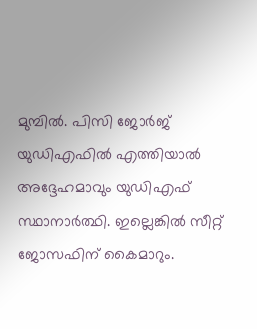മുമ്പില്‍. പിസി ജോര്‍ജ് യുഡിഎഫില്‍ എത്തിയാല്‍ അദ്ദേഹമാവും യുഡിഎഫ് സ്ഥാനാര്‍ത്ഥി. ഇല്ലെങ്കില്‍ സീറ്റ് ജോസഫിന് കൈമാറും.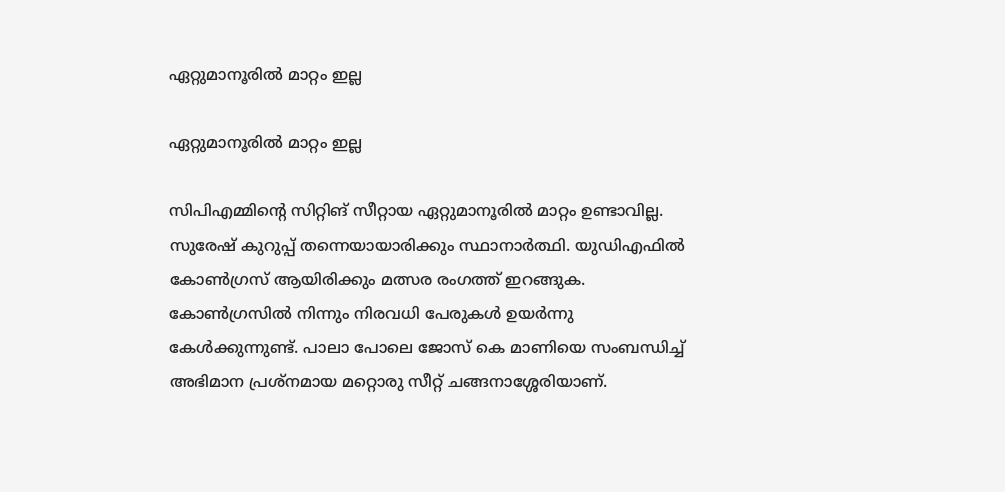ഏറ്റുമാനൂരില്‍ മാറ്റം ഇല്ല

ഏറ്റുമാനൂരില്‍ മാറ്റം ഇല്ല

സിപിഎമ്മിന്‍റെ സിറ്റിങ് സീറ്റായ ഏറ്റുമാനൂരില്‍ മാറ്റം ഉണ്ടാവില്ല. സുരേഷ് കുറുപ്പ് തന്നെയായാരിക്കും സ്ഥാനാര്‍ത്ഥി. യുഡിഎഫില്‍ കോണ്‍ഗ്രസ് ആയിരിക്കും മത്സര രംഗത്ത് ഇറങ്ങുക. കോണ്‍ഗ്രസില്‍ നിന്നും നിരവധി പേരുകള്‍ ഉയര്‍ന്നു കേള്‍ക്കുന്നുണ്ട്. പാലാ പോലെ ജോസ് കെ മാണിയെ സംബന്ധിച്ച് അഭിമാന പ്രശ്നമായ മറ്റൊരു സീറ്റ് ചങ്ങനാശ്ശേരിയാണ്.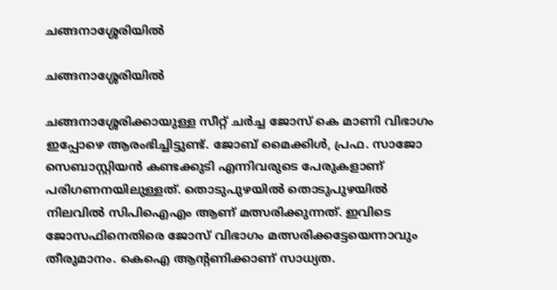ചങ്ങനാശ്ശേരിയില്‍

ചങ്ങനാശ്ശേരിയില്‍

ചങ്ങനാശ്ശേരിക്കായുള്ള സീറ്റ് ചര്‍ച്ച ജോസ് കെ മാണി വിഭാഗം ഇപ്പോഴെ ആരംഭിച്ചിട്ടുണ്ട്. ജോബ് മൈക്കിള്‍, പ്രഫ. സാജോ സെബാസ്റ്റിയന്‍ കണ്ടക്കുടി എന്നിവരുടെ പേരുകളാണ് പരിഗണനയിലുള്ളത്. തൊടുപുഴയില്‍ തൊടുപുഴയില്‍ നിലവില്‍ സിപിഐഎം ആണ് മത്സരിക്കുന്നത്. ഇവിടെ ജോസഫിനെതിരെ ജോസ് വിഭാഗം മത്സരിക്കട്ടേയെന്നാവും തീരുമാനം. കെഐ ആന്‍റണിക്കാണ് സാധ്യത.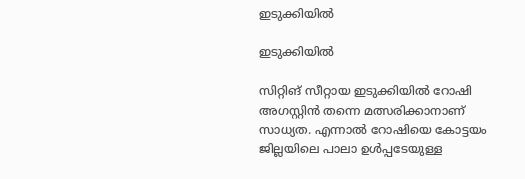ഇടുക്കിയില്‍

ഇടുക്കിയില്‍

സിറ്റിങ് സീറ്റായ ഇടുക്കിയില്‍ റോഷി അഗസ്റ്റിന്‍ തന്നെ മത്സരിക്കാനാണ് സാധ്യത. എന്നാല്‍ റോഷിയെ കോട്ടയം ജില്ലയിലെ പാലാ ഉള്‍പ്പടേയുള്ള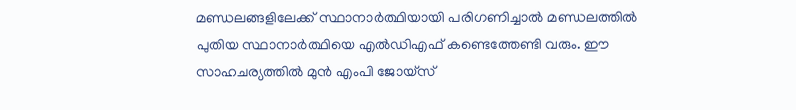മണ്ഡലങ്ങളിലേക്ക് സ്ഥാനാര്‍ത്ഥിയായി പരിഗണിച്ചാല്‍ മണ്ഡലത്തില്‍ പുതിയ സ്ഥാനാര്‍ത്ഥിയെ എല്‍ഡിഎഫ് കണ്ടെത്തേണ്ടി വരും. ഈ സാഹചര്യത്തില്‍ മുന്‍ എംപി ജോയ്സ്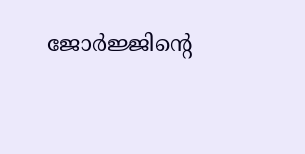ജോര്‍ജ്ജിന്‍റെ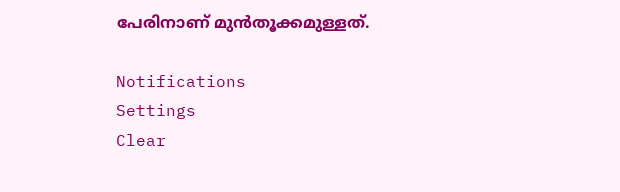പേരിനാണ് മുന്‍തൂക്കമുള്ളത്.

Notifications
Settings
Clear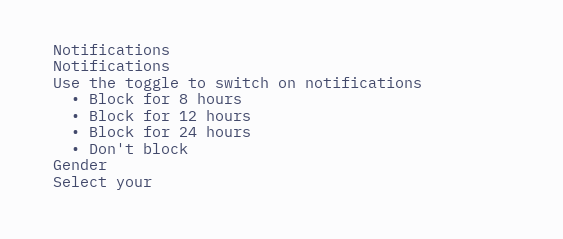Notifications
Notifications
Use the toggle to switch on notifications
  • Block for 8 hours
  • Block for 12 hours
  • Block for 24 hours
  • Don't block
Gender
Select your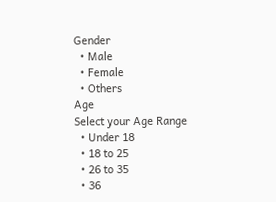Gender
  • Male
  • Female
  • Others
Age
Select your Age Range
  • Under 18
  • 18 to 25
  • 26 to 35
  • 36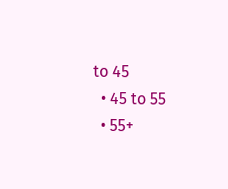to 45
  • 45 to 55
  • 55+